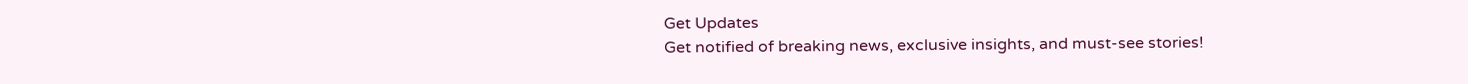Get Updates
Get notified of breaking news, exclusive insights, and must-see stories!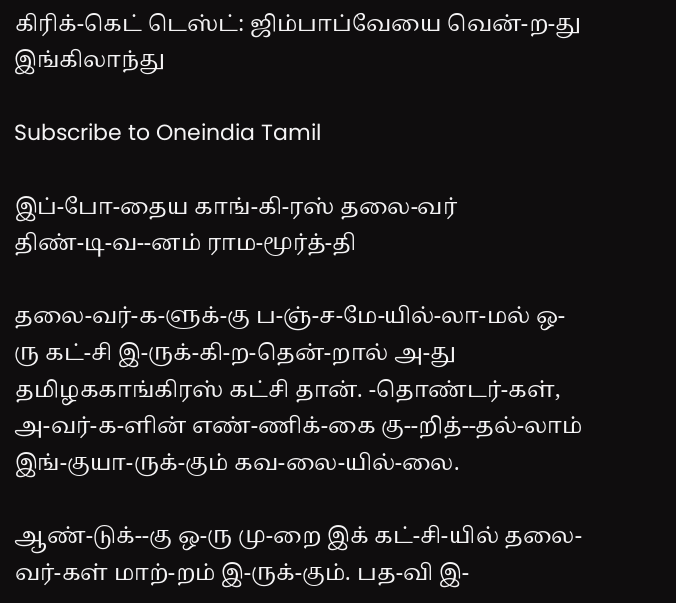கிரிக்-கெட் டெஸ்ட்: ஜிம்பாப்வேயை வென்-ற-து இங்கிலாந்து

Subscribe to Oneindia Tamil

இப்-போ-தைய காங்-கி-ரஸ் தலை-வர்
திண்-டி-வ--னம் ராம-மூர்த்-தி

தலை-வர்-க-ளுக்-கு ப-ஞ்-ச-மே-யில்-லா-மல் ஒ-ரு கட்-சி இ-ருக்-கி-ற-தென்-றால் அ-து தமிழககாங்கிரஸ் கட்சி தான். -தொண்டர்-கள், அ-வர்-க-ளின் எண்-ணிக்-கை கு--றித்--தல்-லாம் இங்-குயா-ருக்-கும் கவ-லை-யில்-லை.

ஆண்-டுக்--கு ஒ-ரு மு-றை இக் கட்-சி-யில் தலை-வர்-கள் மாற்-றம் இ-ருக்-கும். பத-வி இ-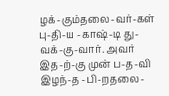ழக்-கும்தலை-வர்-கள் பு-தி-ய -காஷ்-டி து-வக்-கு-வார். அவர் இத-ற்-கு முன் ப-த-வி இழந்-த -பி-றதலை-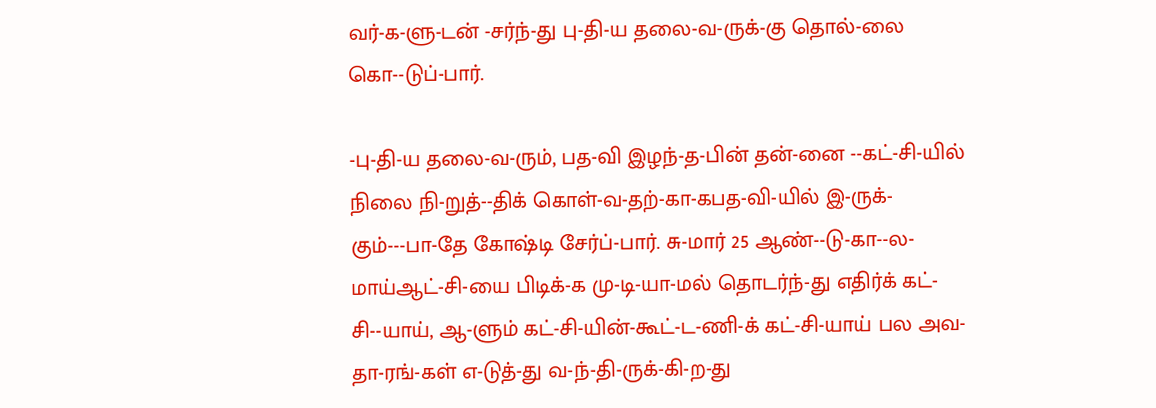வர்-க-ளு-டன் -சர்ந்-து பு-தி-ய தலை-வ-ருக்-கு தொல்-லை கொ--டுப்-பார்.

-பு-தி-ய தலை-வ-ரும், பத-வி இழந்-த-பின் தன்-னை --கட்-சி-யில் நிலை நி-றுத்--திக் கொள்-வ-தற்-கா-கபத-வி-யில் இ-ருக்-கும்---பா-தே கோஷ்டி சேர்ப்-பார். சு-மார் 25 ஆண்--டு-கா--ல-மாய்ஆட்-சி-யை பிடிக்-க மு-டி-யா-மல் தொடர்ந்-து எதிர்க் கட்-சி--யாய், ஆ-ளும் கட்-சி-யின்-கூட்-ட-ணி-க் கட்-சி-யாய் பல அவ-தா-ரங்-கள் எ-டுத்-து வ-ந்-தி-ருக்-கி-ற-து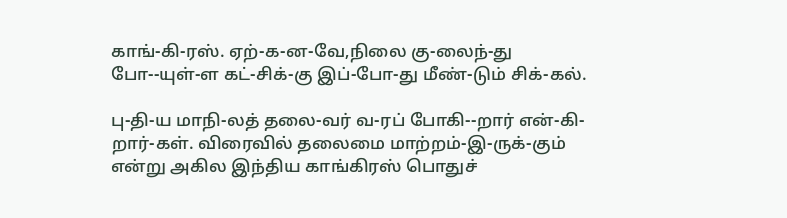காங்-கி-ரஸ். ஏற்-க-ன-வே,நிலை கு-லைந்-து போ--யுள்-ள கட்-சிக்-கு இப்-போ-து மீண்-டும் சிக்-கல்.

பு-தி-ய மாநி-லத் தலை-வர் வ-ரப் போகி--றார் என்-கி-றார்-கள். விரைவில் தலைமை மாற்றம்-இ-ருக்-கும் என்று அகில இந்திய காங்கிரஸ் பொதுச்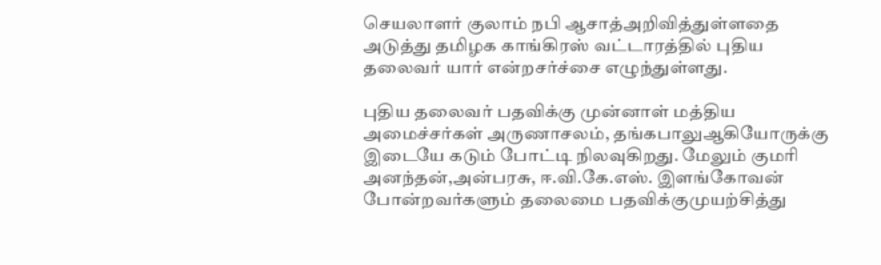செயலாளர் குலாம் நபி ஆசாத்அறிவித்துள்ளதை அடுத்து தமிழக காங்கிரஸ் வட்டாரத்தில் புதிய தலைவர் யார் என்றசர்ச்சை எழுந்துள்ளது.

புதிய தலைவர் பதவிக்கு முன்னாள் மத்திய அமைச்சர்கள் அருணாசலம், தங்கபாலுஆகியோருக்கு இடையே கடும் போட்டி நிலவுகிறது. மேலும் குமரி அனந்தன்,அன்பரசு, ஈ.வி.கே.எஸ். இளங்கோவன் போன்றவர்களும் தலைமை பதவிக்குமுயற்சித்து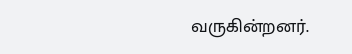வருகின்றனர்.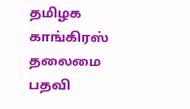தமிழக காங்கிரஸ் தலைமை பதவி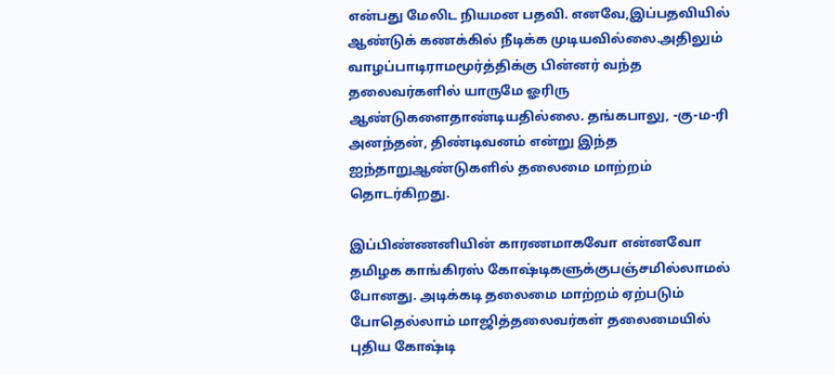என்பது மேலிட நியமன பதவி. எனவே,இப்பதவியில் ஆண்டுக் கணக்கில் நீடிக்க முடியவில்லை.அதிலும் வாழப்பாடிராமமூர்த்திக்கு பின்னர் வந்த தலைவர்களில் யாருமே ஓரிரு ஆண்டுகளைதாண்டியதில்லை. தங்கபாலு, -கு-ம-ரி அனந்தன், திண்டிவனம் என்று இந்த ஐந்தாறுஆண்டுகளில் தலைமை மாற்றம் தொடர்கிறது.

இப்பிண்ணனியின் காரணமாகவோ என்னவோ தமிழக காங்கிரஸ் கோஷ்டிகளுக்குபஞ்சமில்லாமல் போனது. அடிக்கடி தலைமை மாற்றம் ஏற்படும் போதெல்லாம் மாஜித்தலைவர்கள் தலைமையில் புதிய கோஷ்டி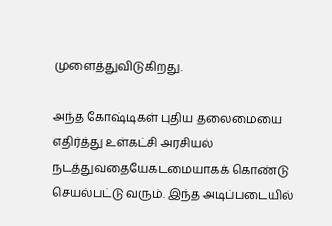முளைத்துவிடுகிறது.

அந்த கோஷ்டிகள் புதிய தலைமையை எதிர்த்து உள்கட்சி அரசியல் நடத்துவதையேகடமையாகக் கொண்டு செயல்பட்டு வரும். இந்த அடிப்படையில்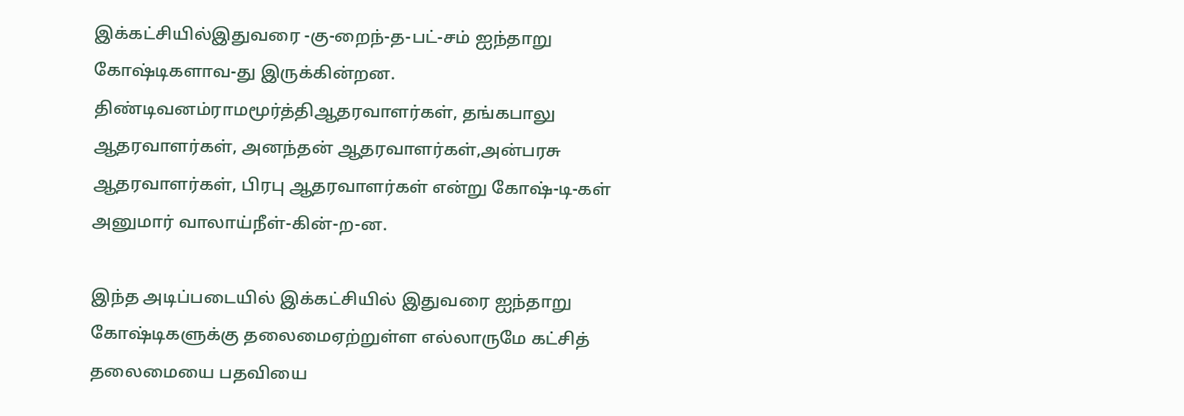இக்கட்சியில்இதுவரை -கு-றைந்-த-பட்-சம் ஐந்தாறு கோஷ்டிகளாவ-து இருக்கின்றன. திண்டிவனம்ராமமூர்த்திஆதரவாளர்கள், தங்கபாலு ஆதரவாளர்கள், அனந்தன் ஆதரவாளர்கள்,அன்பரசு ஆதரவாளர்கள், பிரபு ஆதரவாளர்கள் என்று கோஷ்-டி-கள் அனுமார் வாலாய்நீள்-கின்-ற-ன.

இந்த அடிப்படையில் இக்கட்சியில் இதுவரை ஐந்தாறு கோஷ்டிகளுக்கு தலைமைஏற்றுள்ள எல்லாருமே கட்சித் தலைமையை பதவியை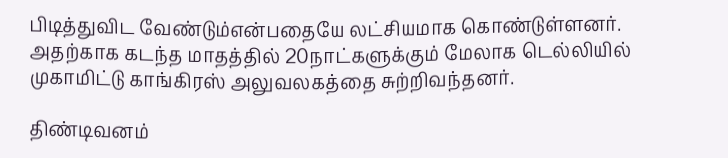பிடித்துவிட வேண்டும்என்பதையே லட்சியமாக கொண்டுள்ளனர். அதற்காக கடந்த மாதத்தில் 20நாட்களுக்கும் மேலாக டெல்லியில் முகாமிட்டு காங்கிரஸ் அலுவலகத்தை சுற்றிவந்தனர்.

திண்டிவனம்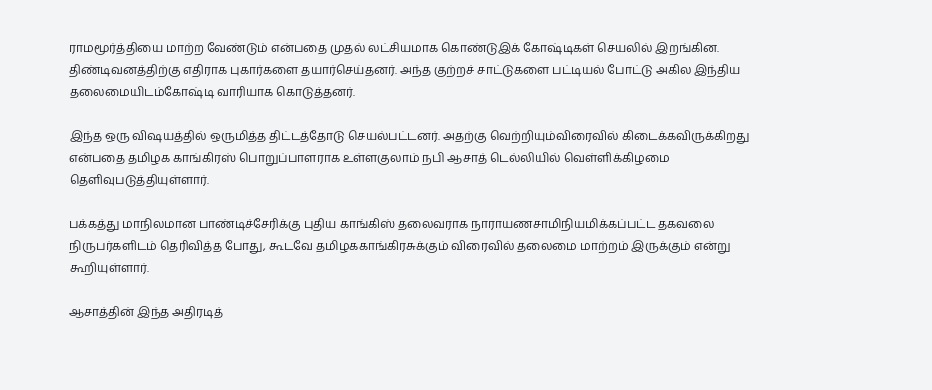ராமமூர்த்தியை மாற்ற வேண்டும் என்பதை முதல் லட்சியமாக கொண்டுஇக் கோஷ்டிகள் செயலில் இறங்கின. திண்டிவனத்திற்கு எதிராக புகார்களை தயார்செய்தனர். அந்த குற்றச் சாட்டுகளை பட்டியல் போட்டு அகில இந்திய தலைமையிடம்கோஷ்டி வாரியாக கொடுத்தனர்.

இந்த ஒரு விஷயத்தில் ஒருமித்த திட்டத்தோடு செயல்பட்டனர். அதற்கு வெற்றியும்விரைவில் கிடைக்கவிருக்கிறது என்பதை தமிழக காங்கிரஸ் பொறுப்பாளராக உள்ளகுலாம் நபி ஆசாத் டெல்லியில் வெள்ளிக்கிழமை தெளிவுபடுத்தியுள்ளார்.

பக்கத்து மாநிலமான பாண்டிச்சேரிக்கு புதிய காங்கிஸ் தலைவராக நாராயணசாமிநியமிக்கப்பட்ட தகவலை நிருபர்களிடம் தெரிவித்த போது, கூடவே தமிழககாங்கிரசுக்கும் விரைவில் தலைமை மாற்றம் இருக்கும் என்று கூறியுள்ளார்.

ஆசாத்தின் இந்த அதிரடித்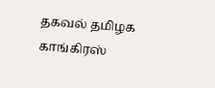தகவல் தமிழக காங்கிரஸ்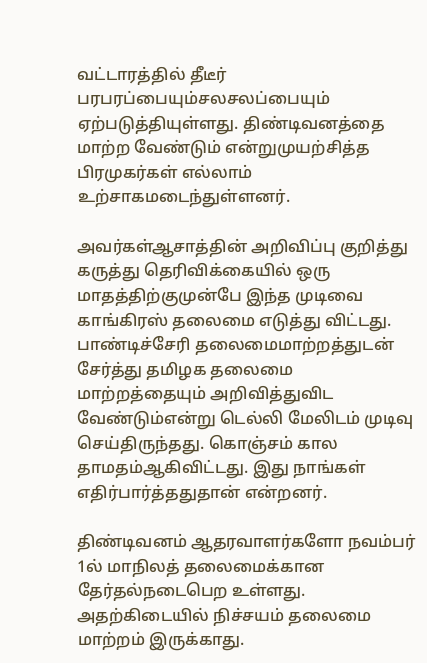வட்டாரத்தில் தீடீர் பரபரப்பையும்சலசலப்பையும் ஏற்படுத்தியுள்ளது. திண்டிவனத்தை மாற்ற வேண்டும் என்றுமுயற்சித்த பிரமுகர்கள் எல்லாம் உற்சாகமடைந்துள்ளனர்.

அவர்கள்ஆசாத்தின் அறிவிப்பு குறித்து கருத்து தெரிவிக்கையில் ஒரு மாதத்திற்குமுன்பே இந்த முடிவை காங்கிரஸ் தலைமை எடுத்து விட்டது. பாண்டிச்சேரி தலைமைமாற்றத்துடன் சேர்த்து தமிழக தலைமை மாற்றத்தையும் அறிவித்துவிட வேண்டும்என்று டெல்லி மேலிடம் முடிவு செய்திருந்தது. கொஞ்சம் கால தாமதம்ஆகிவிட்டது. இது நாங்கள் எதிர்பார்த்ததுதான் என்றனர்.

திண்டிவனம் ஆதரவாளர்களோ நவம்பர் 1ல் மாநிலத் தலைமைக்கான தேர்தல்நடைபெற உள்ளது. அதற்கிடையில் நிச்சயம் தலைமை மாற்றம் இருக்காது.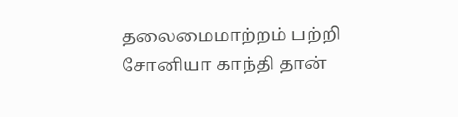தலைமைமாற்றம் பற்றி சோனியா காந்தி தான்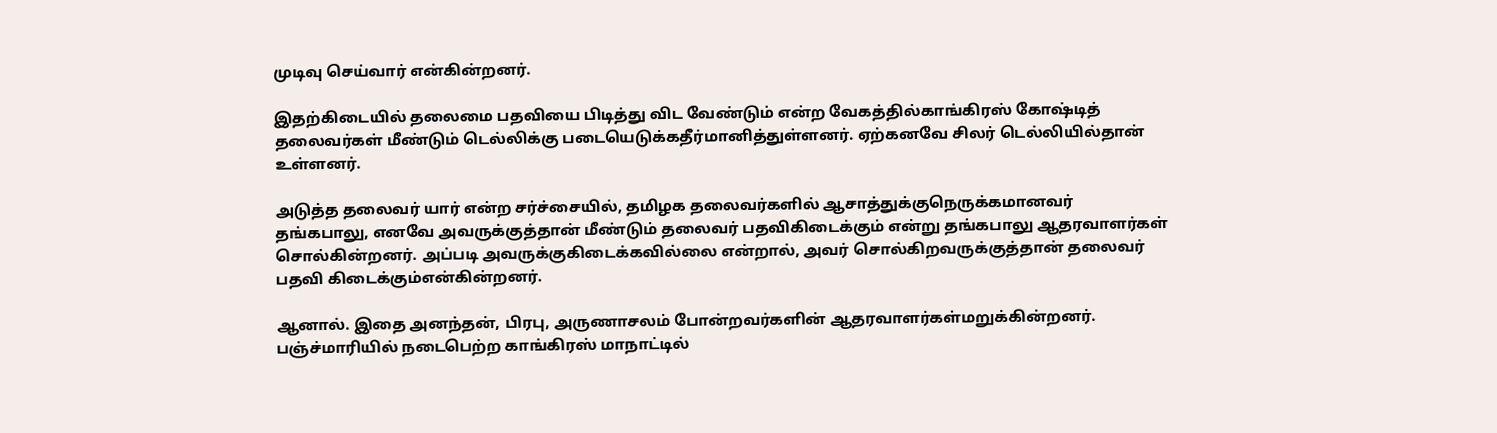முடிவு செய்வார் என்கின்றனர்.

இதற்கிடையில் தலைமை பதவியை பிடித்து விட வேண்டும் என்ற வேகத்தில்காங்கிரஸ் கோஷ்டித் தலைவர்கள் மீண்டும் டெல்லிக்கு படையெடுக்கதீர்மானித்துள்ளனர். ஏற்கனவே சிலர் டெல்லியில்தான் உள்ளனர்.

அடுத்த தலைவர் யார் என்ற சர்ச்சையில், தமிழக தலைவர்களில் ஆசாத்துக்குநெருக்கமானவர் தங்கபாலு, எனவே அவருக்குத்தான் மீண்டும் தலைவர் பதவிகிடைக்கும் என்று தங்கபாலு ஆதரவாளர்கள் சொல்கின்றனர். அப்படி அவருக்குகிடைக்கவில்லை என்றால், அவர் சொல்கிறவருக்குத்தான் தலைவர் பதவி கிடைக்கும்என்கின்றனர்.

ஆனால். இதை அனந்தன், பிரபு, அருணாசலம் போன்றவர்களின் ஆதரவாளர்கள்மறுக்கின்றனர். பஞ்ச்மாரியில் நடைபெற்ற காங்கிரஸ் மாநாட்டில்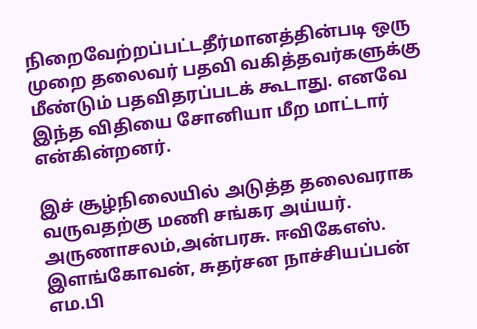நிறைவேற்றப்பட்டதீர்மானத்தின்படி ஒரு முறை தலைவர் பதவி வகித்தவர்களுக்கு மீண்டும் பதவிதரப்படக் கூடாது. எனவே இந்த விதியை சோனியா மீற மாட்டார் என்கின்றனர்.

இச் சூழ்நிலையில் அடுத்த தலைவராக வருவதற்கு மணி சங்கர அய்யர். அருணாசலம்,அன்பரசு. ஈவிகேஎஸ். இளங்கோவன், சுதர்சன நாச்சியப்பன் எம.பி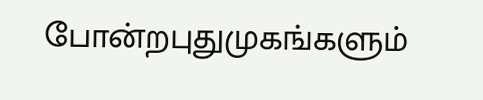போன்றபுதுமுகங்களும்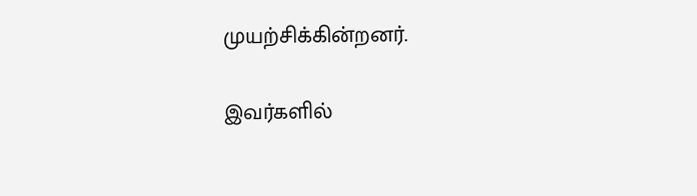முயற்சிக்கின்றனர்.

இவர்களில்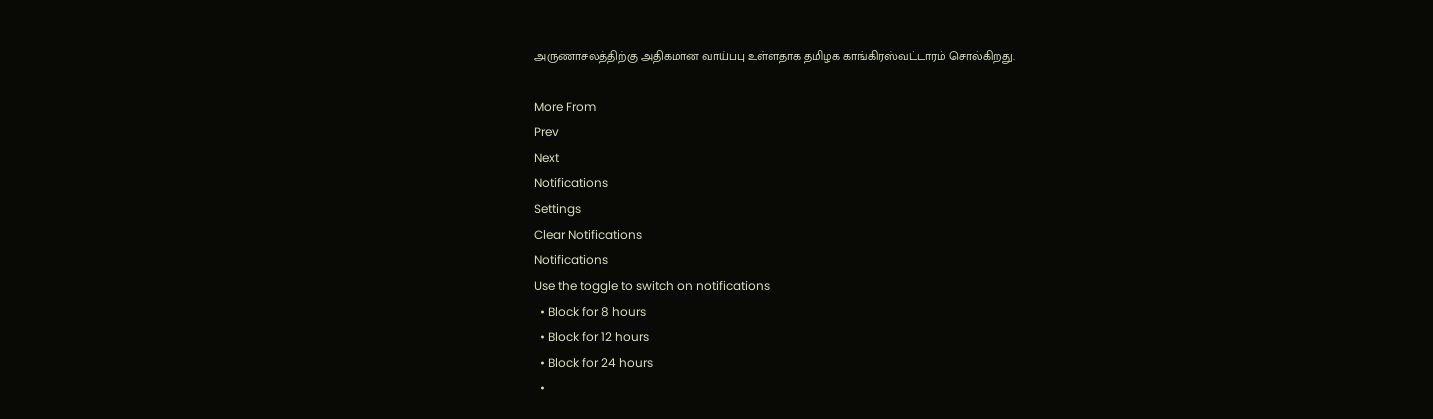அருணாசலத்திற்கு அதிகமான வாய்பபு உள்ளதாக தமிழக காங்கிரஸ்வட்டாரம் சொல்கிறது.

More From
Prev
Next
Notifications
Settings
Clear Notifications
Notifications
Use the toggle to switch on notifications
  • Block for 8 hours
  • Block for 12 hours
  • Block for 24 hours
  •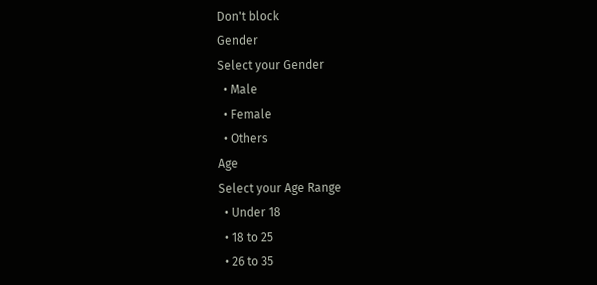Don't block
Gender
Select your Gender
  • Male
  • Female
  • Others
Age
Select your Age Range
  • Under 18
  • 18 to 25
  • 26 to 35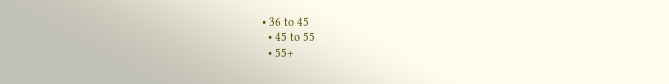• 36 to 45
  • 45 to 55
  • 55+